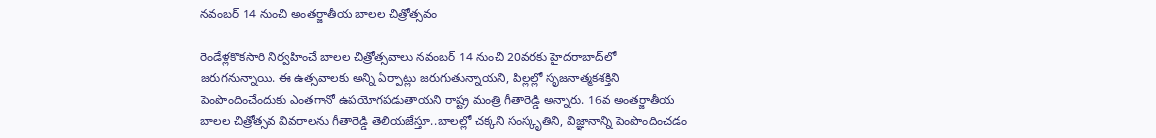నవంబర్ 14 నుంచి అంతర్జాతీయ బాలల చిత్రోత్సవం

రెండేళ్లకొకసారి నిర్వహించే బాలల చిత్రోత్సవాలు నవంబర్ 14 నుంచి 20వరకు హైదరాబాద్‌లో జరుగనున్నాయి. ఈ ఉత్సవాలకు అన్ని ఏర్పాట్లు జరుగుతున్నాయని, పిల్లల్లో సృజనాత్మకశక్తిని పెంపొందించేందుకు ఎంతగానో ఉపయోగపడుతాయని రాష్ట్ర మంత్రి గీతారెడ్డి అన్నారు. 16వ అంతర్జాతీయ బాలల చిత్రోత్సవ వివరాలను గీతారెడ్డి తెలియజేస్తూ..బాలల్లో చక్కని సంస్కృతిని, విజ్ఞానాన్ని పెంపొందించడం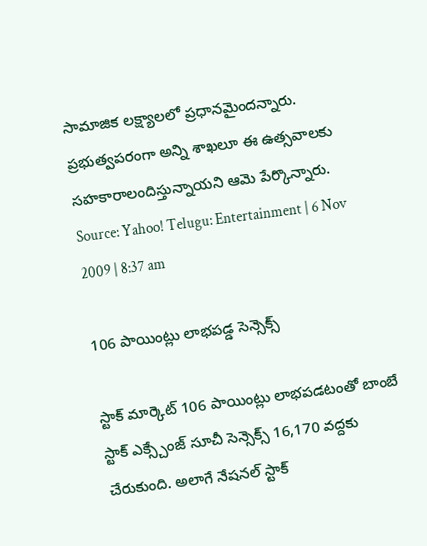సామాజిక లక్ష్యాలలో ప్రధానమైందన్నారు. ప్రభుత్వపరంగా అన్ని శాఖలూ ఈ ఉత్సవాలకు సహకారాలందిస్తున్నాయని ఆమె పేర్కొన్నారు.
Source: Yahoo! Telugu: Entertainment | 6 Nov 2009 | 8:37 am

106 పాయింట్లు లాభపడ్డ సెన్సెక్స్

స్టాక్ మార్కెట్ 106 పాయింట్లు లాభపడటంతో బాంబే స్టాక్ ఎక్స్చేంజ్ సూచీ సెన్సెక్స్ 16,170 వద్దకు చేరుకుంది. అలాగే నేషనల్ స్టాక్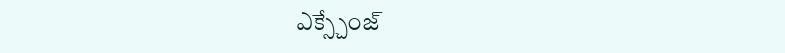ఎక్స్చేంజ్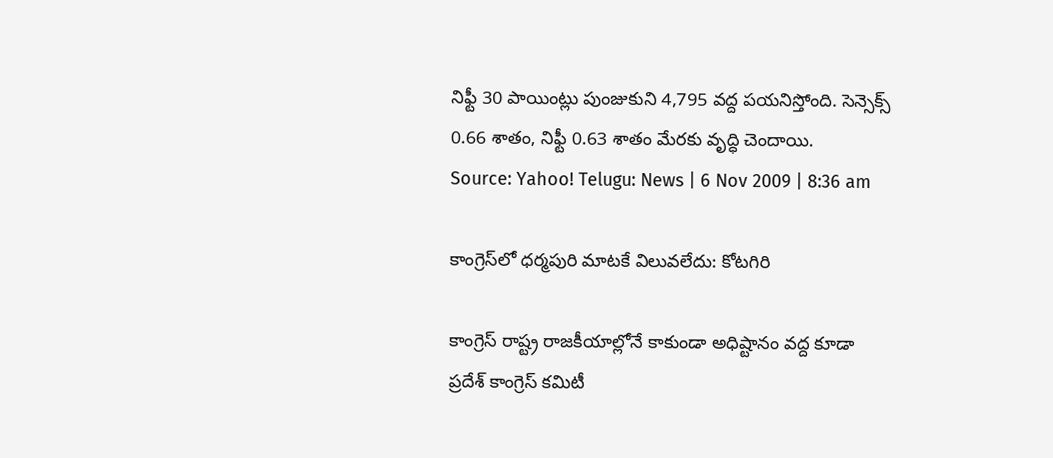నిఫ్టీ 30 పాయింట్లు పుంజుకుని 4,795 వద్ద పయనిస్తోంది. సెన్సెక్స్ 0.66 శాతం, నిఫ్టీ 0.63 శాతం మేరకు వృద్ధి చెందాయి.
Source: Yahoo! Telugu: News | 6 Nov 2009 | 8:36 am

కాంగ్రెస్‌లో ధర్మపురి మాటకే విలువలేదు: కోటగిరి

కాంగ్రెస్ రాష్ట్ర రాజకీయాల్లోనే కాకుండా అధిష్టానం వద్ద కూడా ప్రదేశ్ కాంగ్రెస్ కమిటీ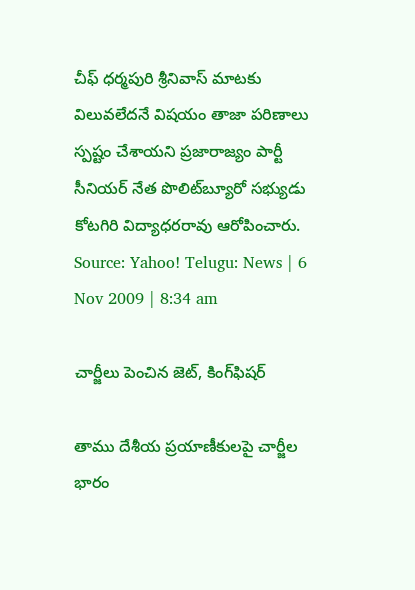చీఫ్ ధర్మపురి శ్రీనివాస్ మాటకు విలువలేదనే విషయం తాజా పరిణాలు స్పష్టం చేశాయని ప్రజారాజ్యం పార్టీ సీనియర్ నేత పొలిట్‌బ్యూరో సభ్యుడు కోటగిరి విద్యాధరరావు ఆరోపించారు.
Source: Yahoo! Telugu: News | 6 Nov 2009 | 8:34 am

చార్జీలు పెంచిన జెట్, కింగ్‌ఫిషర్

తాము దేశీయ ప్రయాణీకులపై చార్జీల భారం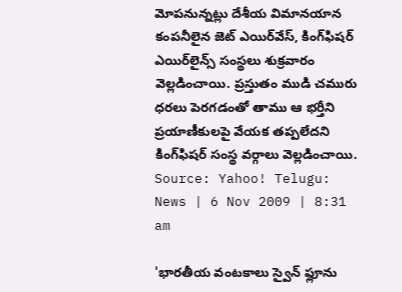మోపనున్నట్లు దేశీయ విమానయాన కంపనీలైన జెట్ ఎయిర్‌వేస్, కింగ్‌ఫిషర్ ఎయిర్‌లైన్స్ సంస్థలు శుక్రవారం వెల్లడించాయి. ప్రస్తుతం ముడి చమురు ధరలు పెరగడంతో తాము ఆ భర్తీని ప్రయాణీకులపై వేయక తప్పలేదని కింగ్‌ఫిషర్ సంస్థ వర్గాలు వెల్లడించాయి.
Source: Yahoo! Telugu: News | 6 Nov 2009 | 8:31 am

'భారతీయ వంటకాలు స్వైన్ ఫ్లూను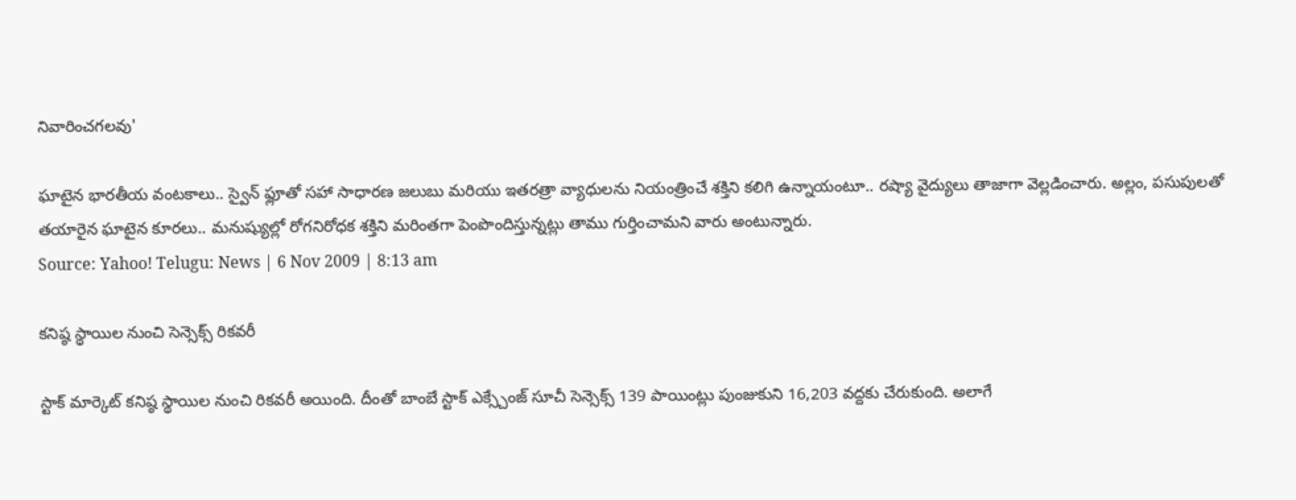నివారించగలవు'

ఘాటైన భారతీయ వంటకాలు.. స్వైన్ ఫ్లూతో సహా సాధారణ జలుబు మరియు ఇతరత్రా వ్యాధులను నియంత్రించే శక్తిని కలిగి ఉన్నాయంటూ.. రష్యా వైద్యులు తాజాగా వెల్లడించారు. అల్లం, పసుపులతో తయారైన ఘాటైన కూరలు.. మనుష్యుల్లో రోగనిరోధక శక్తిని మరింతగా పెంపొందిస్తున్నట్లు తాము గుర్తించామని వారు అంటున్నారు.
Source: Yahoo! Telugu: News | 6 Nov 2009 | 8:13 am

కనిష్ఠ స్థాయిల నుంచి సెన్సెక్స్ రికవరీ

స్టాక్ మార్కెట్ కనిష్ఠ స్థాయిల నుంచి రికవరీ అయింది. దీంతో బాంబే స్టాక్ ఎక్స్చేంజ్ సూచీ సెన్సెక్స్ 139 పాయింట్లు పుంజుకుని 16,203 వద్దకు చేరుకుంది. అలాగే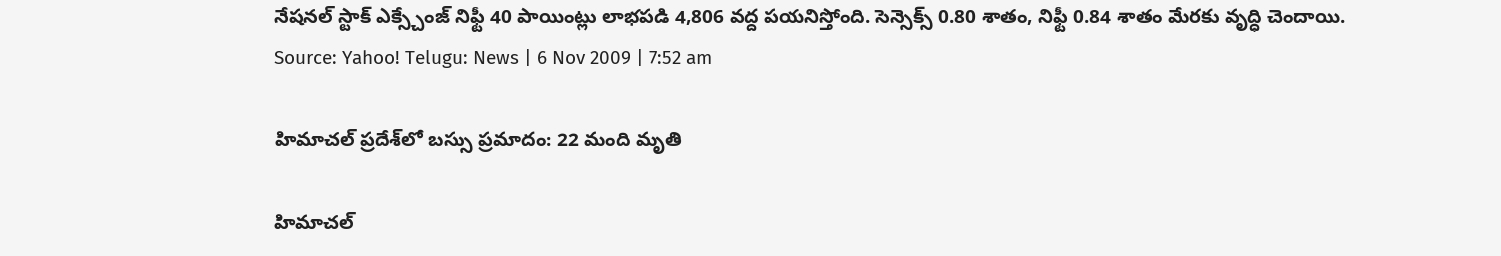నేషనల్ స్టాక్ ఎక్స్చేంజ్ నిఫ్టీ 40 పాయింట్లు లాభపడి 4,806 వద్ద పయనిస్తోంది. సెన్సెక్స్ 0.80 శాతం, నిఫ్టీ 0.84 శాతం మేరకు వృద్ధి చెందాయి.
Source: Yahoo! Telugu: News | 6 Nov 2009 | 7:52 am

హిమాచల్ ప్రదేశ్‌లో బస్సు ప్రమాదం: 22 మంది మృతి

హిమాచల్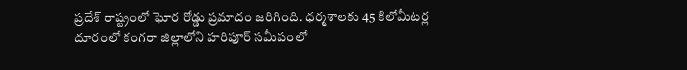ప్రదేశ్ రాష్ట్రంలో ఘోర రోడ్డు ప్రమాదం జరిగింది. ధర్మశాలకు 45 కిలోమీటర్ల దూరంలో కంగరా జిల్లాలోని హరిపూర్ సమీపంలో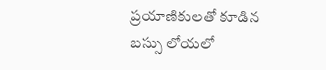ప్రయాణికులతో కూడిన బస్సు లోయలో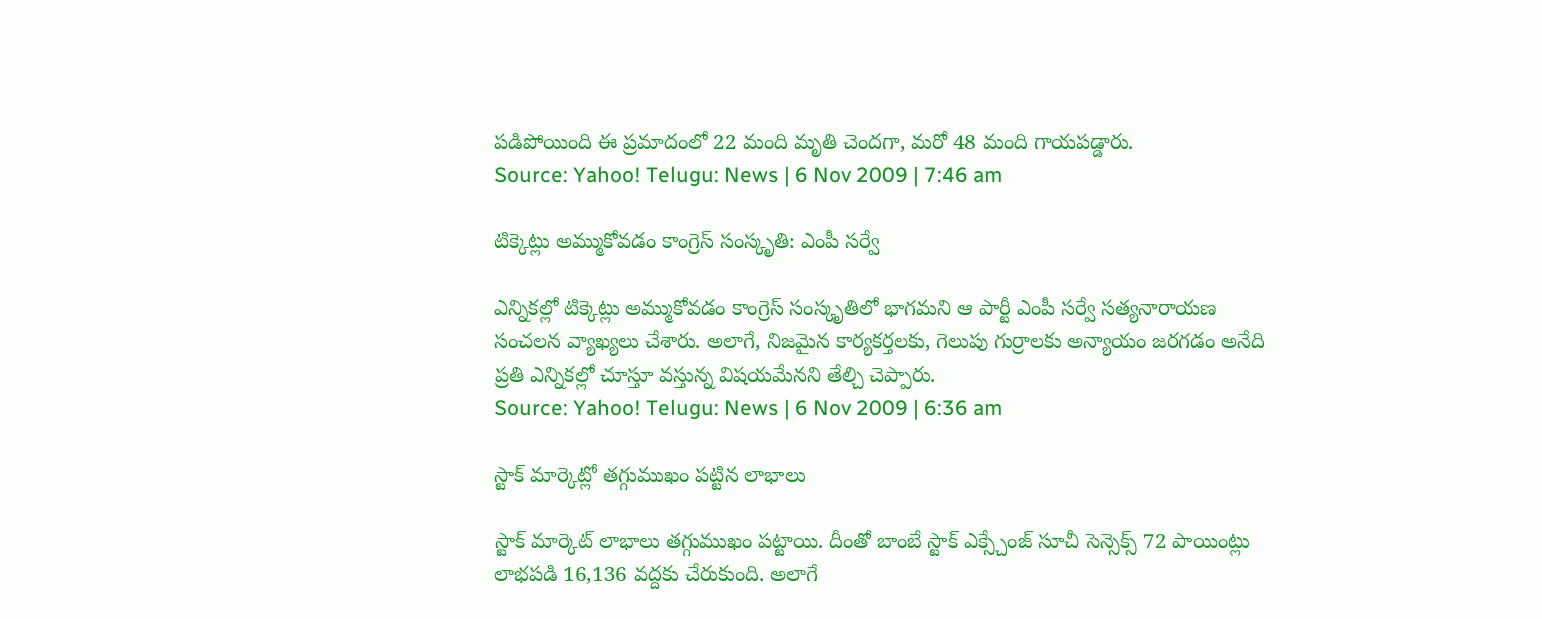పడిపోయింది ఈ ప్రమాదంలో 22 మంది మృతి చెందగా, మరో 48 మంది గాయపడ్డారు.
Source: Yahoo! Telugu: News | 6 Nov 2009 | 7:46 am

టిక్కెట్లు అమ్ముకోవడం కాంగ్రెస్ సంస్కృతి: ఎంపీ సర్వే

ఎన్నికల్లో టిక్కెట్లు అమ్ముకోవడం కాంగ్రెస్ సంస్కృతిలో భాగమని ఆ పార్టీ ఎంపీ సర్వే సత్యనారాయణ సంచలన వ్యాఖ్యలు చేశారు. అలాగే, నిజమైన కార్యకర్తలకు, గెలుపు గుర్రాలకు అన్యాయం జరగడం అనేది ప్రతి ఎన్నికల్లో చూస్తూ వస్తున్న విషయమేనని తేల్చి చెప్పారు.
Source: Yahoo! Telugu: News | 6 Nov 2009 | 6:36 am

స్టాక్ మార్కెట్లో తగ్గుముఖం పట్టిన లాభాలు

స్టాక్ మార్కెట్ లాభాలు తగ్గుముఖం పట్టాయి. దీంతో బాంబే స్టాక్ ఎక్స్చేంజ్ సూచీ సెన్సెక్స్ 72 పాయింట్లు లాభపడి 16,136 వద్దకు చేరుకుంది. అలాగే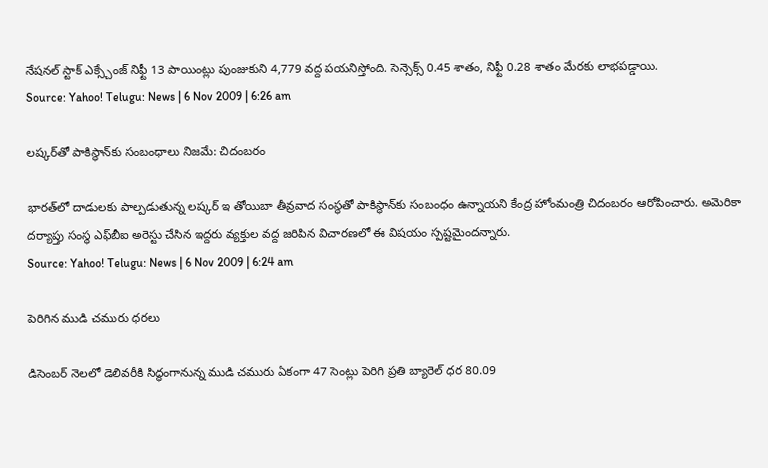నేషనల్ స్టాక్ ఎక్స్చేంజ్ నిఫ్టీ 13 పాయింట్లు పుంజుకుని 4,779 వద్ద పయనిస్తోంది. సెన్సెక్స్ 0.45 శాతం, నిఫ్టీ 0.28 శాతం మేరకు లాభపడ్డాయి.
Source: Yahoo! Telugu: News | 6 Nov 2009 | 6:26 am

లష్కర్‌తో పాకిస్థాన్‌కు సంబంధాలు నిజమే: చిదంబరం

భారత్‌లో దాడులకు పాల్పడుతున్న లష్కర్ ఇ తోయిబా తీవ్రవాద సంస్థతో పాకిస్థాన్‌కు సంబంధం ఉన్నాయని కేంద్ర హోంమంత్రి చిదంబరం ఆరోపించారు. అమెరికా దర్యాప్తు సంస్థ ఎఫ్‌బీఐ అరెస్టు చేసిన ఇద్దరు వ్యక్తుల వద్ద జరిపిన విచారణలో ఈ విషయం స్పష్టమైందన్నారు.
Source: Yahoo! Telugu: News | 6 Nov 2009 | 6:24 am

పెరిగిన ముడి చమురు ధరలు

డిసెంబర్ నెలలో డెలివరీకి సిద్ధంగానున్న ముడి చమురు ఏకంగా 47 సెంట్లు పెరిగి ప్రతి బ్యారెల్‌ ధర 80.09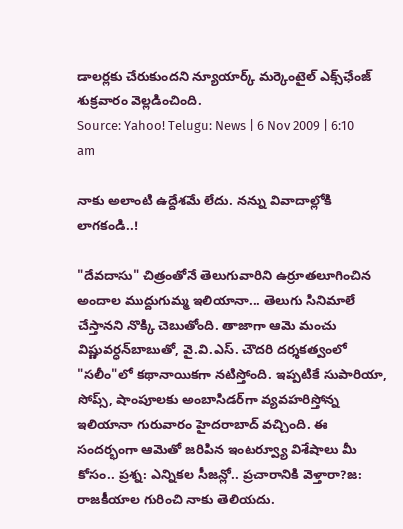డాలర్లకు చేరుకుందని న్యూయార్క్ మర్కెంటైల్ ఎక్స్‌ఛేంజ్ శుక్రవారం వెల్లడించింది.
Source: Yahoo! Telugu: News | 6 Nov 2009 | 6:10 am

నాకు అలాంటి ఉద్దేశమే లేదు. నన్ను వివాదాల్లోకి లాగకండి..!

"దేవదాసు" చిత్రంతోనే తెలుగువారిని ఉర్రూతలూగించిన అందాల ముద్దుగుమ్మ ఇలియానా... తెలుగు సినిమాలే చేస్తానని నొక్కి చెబుతోంది. తాజాగా ఆమె మంచు విష్ణువర్ధన్‌బాబుతో, వై.వి.ఎస్. చౌదరి దర్శకత్వంలో "సలీం"లో కథానాయికగా నటిస్తోంది. ఇప్పటికే సుపారియా, సోప్స్, షాంపూలకు అంబాసిడర్‌గా వ్యవహరిస్తోన్న ఇలియానా గురువారం హైదరాబాద్ వచ్చింది. ఈ సందర్భంగా ఆమెతో జరిపిన ఇంటర్వ్యూ విశేషాలు మీ కోసం.. ప్రశ్న: ఎన్నికల సీజన్లో.. ప్రచారానికి వెళ్తారా?జ: రాజకీయాల గురించి నాకు తెలియదు.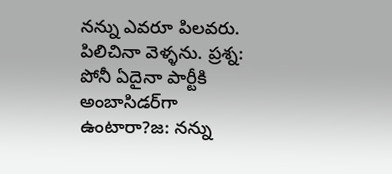నన్ను ఎవరూ పిలవరు. పిలిచినా వెళ్ళను. ప్రశ్న: పోనీ ఏదైనా పార్టీకి అంబాసిడర్‌గా ఉంటారా?జ: నన్ను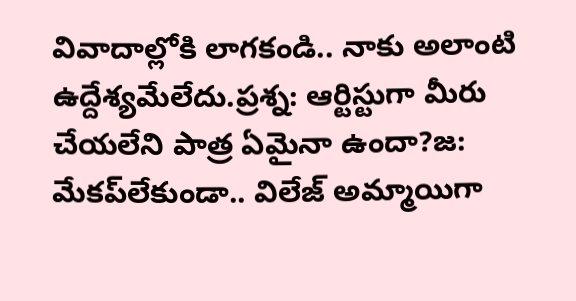వివాదాల్లోకి లాగకండి.. నాకు అలాంటి ఉద్దేశ్యమేలేదు.ప్రశ్న: ఆర్టిస్టుగా మీరు చేయలేని పాత్ర ఏమైనా ఉందా?జ: మేకప్‌లేకుండా.. విలేజ్‌ అమ్మాయిగా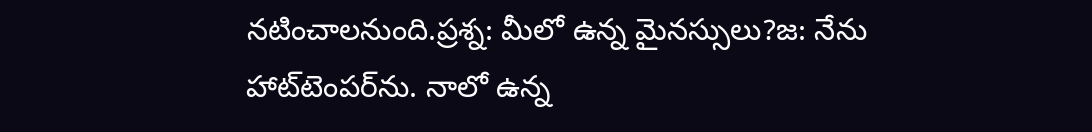నటించాలనుంది.ప్రశ్న: మీలో ఉన్న మైనస్సులు?జ: నేను హాట్‌టెంపర్‌ను. నాలో ఉన్న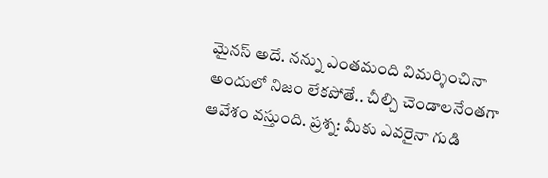మైనస్ అదే. నన్ను ఎంతమంది విమర్శించినా అందులో నిజం లేకపోతే.. చీల్చి చెండాలనేంతగా ఆవేశం వస్తుంది. ప్రశ్న: మీకు ఎవరైనా గుడి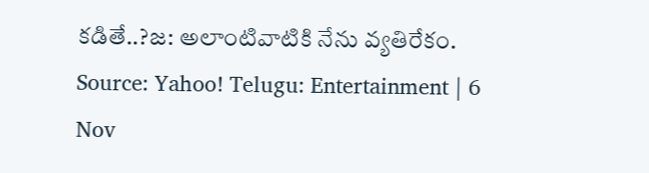కడితే..?జ: అలాంటివాటికి నేను వ్యతిరేకం.
Source: Yahoo! Telugu: Entertainment | 6 Nov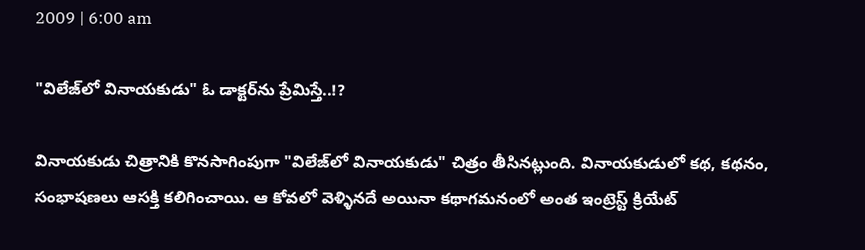2009 | 6:00 am

"విలేజ్‌లో వినాయకుడు" ఓ డాక్టర్‌ను ప్రేమిస్తే..!?

వినాయకుడు చిత్రానికి కొనసాగింపుగా "విలేజ్‌లో వినాయకుడు" చిత్రం తీసినట్లుంది. వినాయకుడులో కథ, కథనం, సంభాషణలు ఆసక్తి కలిగించాయి. ఆ కోవలో వెళ్ళినదే అయినా కథాగమనంలో అంత ఇంట్రెస్ట్ క్రియేట్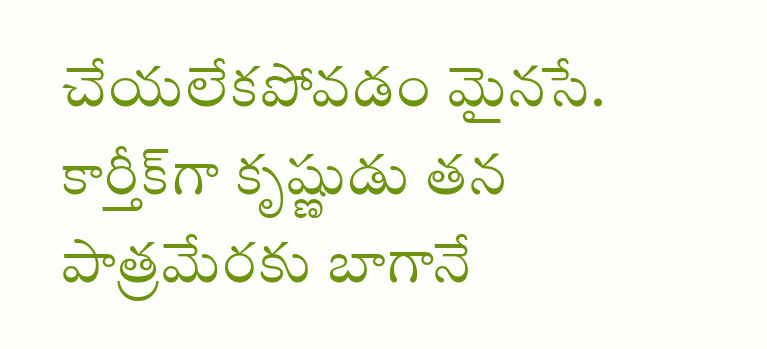చేయలేకపోవడం మైనసే. కార్తీక్‌గా కృష్ణుడు తన పాత్రమేరకు బాగానే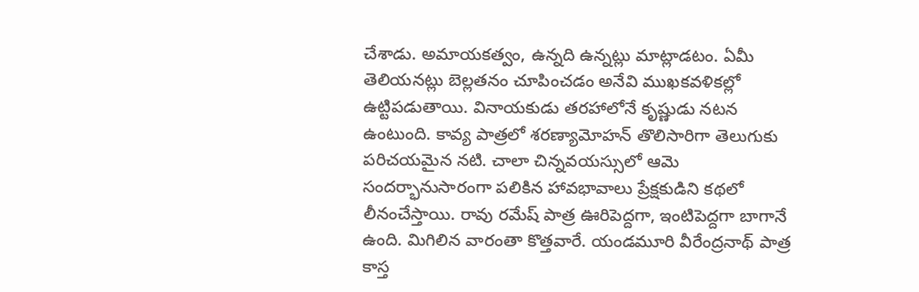చేశాడు. అమాయకత్వం, ఉన్నది ఉన్నట్లు మాట్లాడటం. ఏమీ తెలియనట్లు బెల్లతనం చూపించడం అనేవి ముఖకవళికల్లో ఉట్టిపడుతాయి. వినాయకుడు తరహాలోనే కృష్ణుడు నటన ఉంటుంది. కావ్య పాత్రలో శరణ్యామోహన్ తొలిసారిగా తెలుగుకు పరిచయమైన నటి. చాలా చిన్నవయస్సులో ఆమె సందర్భానుసారంగా పలికిన హావభావాలు ప్రేక్షకుడిని కథలో లీనంచేస్తాయి. రావు రమేష్ పాత్ర ఊరిపెద్దగా, ఇంటిపెద్దగా బాగానే ఉంది. మిగిలిన వారంతా కొత్తవారే. యండమూరి వీరేంద్రనాథ్ పాత్ర కాస్త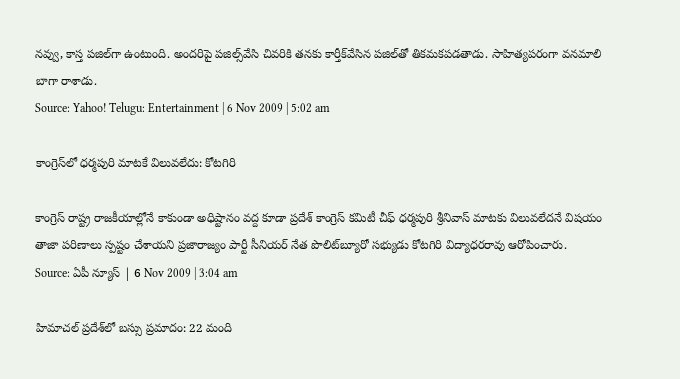నవ్వు, కాస్త పజిల్‌గా ఉంటుంది. అందరిపై పజిల్స్‌వేసి చివరికి తనకు కార్తీక్‌వేసిన పజిల్‌తో తికమకపడతాడు. సాహిత్యపరంగా వనమాలి బాగా రాశాడు.
Source: Yahoo! Telugu: Entertainment | 6 Nov 2009 | 5:02 am

కాంగ్రెస్‌లో ధర్మపురి మాటకే విలువలేదు: కోటగిరి

కాంగ్రెస్ రాష్ట్ర రాజకీయాల్లోనే కాకుండా అధిష్టానం వద్ద కూడా ప్రదేశ్ కాంగ్రెస్ కమిటీ చీఫ్ ధర్మపురి శ్రీనివాస్ మాటకు విలువలేదనే విషయం తాజా పరిణాలు స్పష్టం చేశాయని ప్రజారాజ్యం పార్టీ సీనియర్ నేత పొలిట్‌బ్యూరో సభ్యుడు కోటగిరి విద్యాధరరావు ఆరోపించారు.
Source: ఏపీ న్యూస్ | 6 Nov 2009 | 3:04 am

హిమాచల్ ప్రదేశ్‌లో బస్సు ప్రమాదం: 22 మంది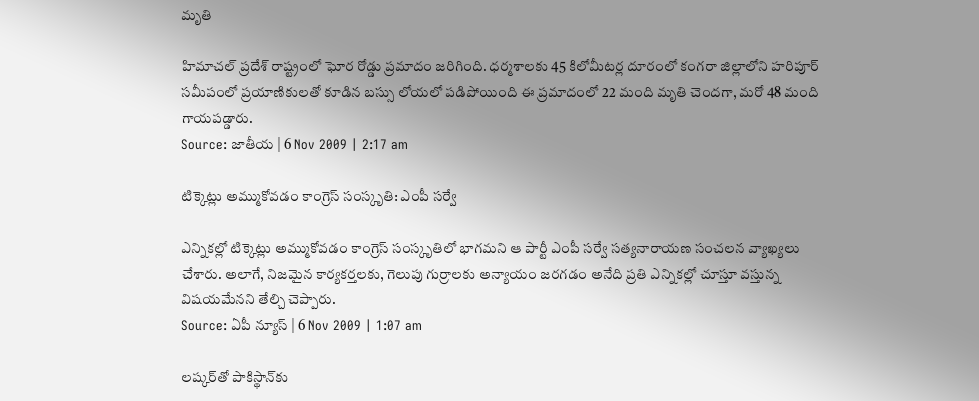మృతి

హిమాచల్ ప్రదేశ్ రాష్ట్రంలో ఘోర రోడ్డు ప్రమాదం జరిగింది. ధర్మశాలకు 45 కిలోమీటర్ల దూరంలో కంగరా జిల్లాలోని హరిపూర్ సమీపంలో ప్రయాణికులతో కూడిన బస్సు లోయలో పడిపోయింది ఈ ప్రమాదంలో 22 మంది మృతి చెందగా, మరో 48 మంది గాయపడ్డారు.
Source: జాతీయ | 6 Nov 2009 | 2:17 am

టిక్కెట్లు అమ్ముకోవడం కాంగ్రెస్ సంస్కృతి: ఎంపీ సర్వే

ఎన్నికల్లో టిక్కెట్లు అమ్ముకోవడం కాంగ్రెస్ సంస్కృతిలో భాగమని ఆ పార్టీ ఎంపీ సర్వే సత్యనారాయణ సంచలన వ్యాఖ్యలు చేశారు. అలాగే, నిజమైన కార్యకర్తలకు, గెలుపు గుర్రాలకు అన్యాయం జరగడం అనేది ప్రతి ఎన్నికల్లో చూస్తూ వస్తున్న విషయమేనని తేల్చి చెప్పారు.
Source: ఏపీ న్యూస్ | 6 Nov 2009 | 1:07 am

లష్కర్‌తో పాకిస్థాన్‌కు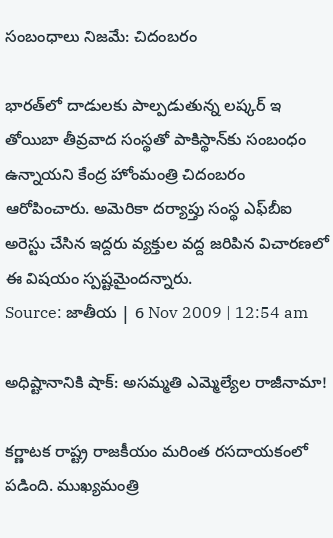సంబంధాలు నిజమే: చిదంబరం

భారత్‌లో దాడులకు పాల్పడుతున్న లష్కర్ ఇ తోయిబా తీవ్రవాద సంస్థతో పాకిస్థాన్‌కు సంబంధం ఉన్నాయని కేంద్ర హోంమంత్రి చిదంబరం ఆరోపించారు. అమెరికా దర్యాప్తు సంస్థ ఎఫ్‌బీఐ అరెస్టు చేసిన ఇద్దరు వ్యక్తుల వద్ద జరిపిన విచారణలో ఈ విషయం స్పష్టమైందన్నారు.
Source: జాతీయ | 6 Nov 2009 | 12:54 am

అధిష్టానానికి షాక్: అసమ్మతి ఎమ్మెల్యేల రాజీనామా!

కర్ణాటక రాష్ట్ర రాజకీయం మరింత రసదాయకంలో పడింది. ముఖ్యమంత్రి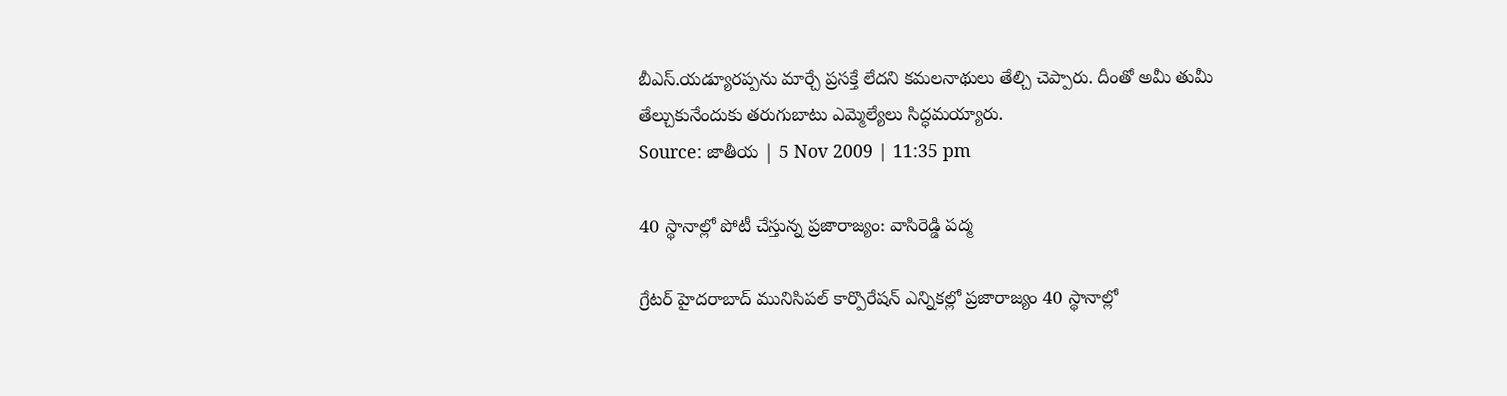బీఎస్.యడ్యూరప్పను మార్చే ప్రసక్తే లేదని కమలనాథులు తేల్చి చెప్పారు. దీంతో అమీ తుమీ తేల్చుకునేందుకు తరుగుబాటు ఎమ్మెల్యేలు సిద్ధమయ్యారు.
Source: జాతీయ | 5 Nov 2009 | 11:35 pm

40 స్థానాల్లో పోటీ చేస్తున్న ప్రజారాజ్యం: వాసిరెడ్డి పద్మ

గ్రేటర్ హైదరాబాద్ మునిసిపల్ కార్పొరేషన్ ఎన్నికల్లో ప్రజారాజ్యం 40 స్థానాల్లో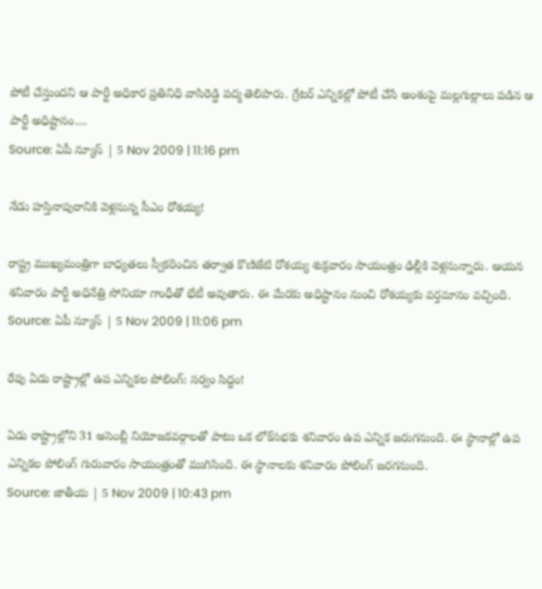పోటీ చేస్తుందని ఆ పార్టీ అధికార ప్రతినిధి వాసిరెడ్డి పద్మ తెలిపారు. గ్రేటర్ ఎన్నికల్లో పోటీ చేసే అంశంపై మల్లగుల్లాలు పడిన ఆ పార్టీ అధిష్టానం....
Source: ఏపీ న్యూస్ | 5 Nov 2009 | 11:16 pm

నేడు హస్తినాపురానికి వెళ్లనున్న సీఎం రోశయ్య!

రాష్ట్ర ముఖ్యమంత్రిగా బాధ్యతలు స్వీకరించిన తర్వాత కొణిజేటి రోశయ్య శుక్రవారం సాయంత్రం ఢిల్లీకి వెళ్లనున్నారు. ఆయన శనివారం పార్టీ అధినేత్రి సోనియా గాంధీతో భేటీ అవుతారు. ఈ మేరకు అధిష్టానం నుంచి రోశయ్యకు వర్తమానం వచ్చింది.
Source: ఏపీ న్యూస్ | 5 Nov 2009 | 11:06 pm

రేపు ఏడు రాష్ట్రాల్లో ఉప ఎన్నికల పోలింగ్: సర్వం సిద్ధం!

ఏడు రాష్ట్రాల్లోని 31 అసెంబ్లీ నియోజకవర్గాలతో పాటు ఒక లోక్‌సభకు శనివారం ఉప ఎన్నిక జరుగనుంది. ఈ స్థానాల్లో ఉప ఎన్నికల పోలింగ్ గురువారం సాయంత్రంతో ముగిసింది. ఈ స్థానాలకు శనివారం పోలింగ్‌ జరగనుంది.
Source: జాతీయ | 5 Nov 2009 | 10:43 pm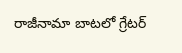రాజీనామా బాటలో గ్రేటర్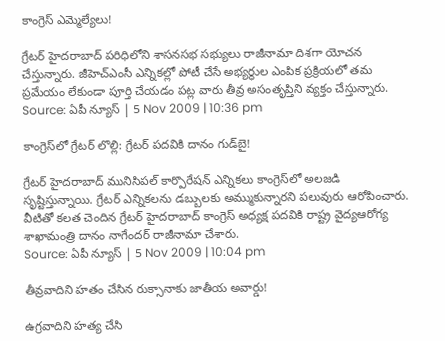కాంగ్రెస్ ఎమ్మెల్యేలు!

గ్రేటర్ హైదరాబాద్ పరిధిలోని శాసనసభ సభ్యులు రాజీనామా దిశగా యోచన చేస్తున్నారు. జీహెచ్‌ఎంసీ ఎన్నికల్లో పోటీ చేసే అభ్యర్థుల ఎంపిక ప్రక్రియలో తమ ప్రమేయం లేకుండా పూర్తి చేయడం పట్ల వారు తీవ్ర అసంతృప్తిని వ్యక్తం చేస్తున్నారు.
Source: ఏపీ న్యూస్ | 5 Nov 2009 | 10:36 pm

కాంగ్రెస్‌లో గ్రేటర్ లొల్లి: గ్రేటర్ పదవికి దానం గుడ్‌బై!

గ్రేటర్ హైదరాబాద్ మునిసిపల్ కార్పొరేషన్ ఎన్నికలు కాంగ్రెస్‌లో అలజడి సృష్టిస్తున్నాయి. గ్రేటర్ ఎన్నికలను డబ్బులకు అమ్ముకున్నారని పలువురు ఆరోపించారు. వీటితో కలత చెందిన గ్రేటర్ హైదరాబాద్ కాంగ్రెస్ అధ్యక్ష పదవికి రాష్ట్ర వైద్యఆరోగ్య శాఖామంత్రి దానం నాగేందర్ రాజీనామా చేశారు.
Source: ఏపీ న్యూస్ | 5 Nov 2009 | 10:04 pm

తీవ్రవాదిని హతం చేసిన రుక్సానాకు జాతీయ అవార్డు!

ఉగ్రవాదిని హత్య చేసి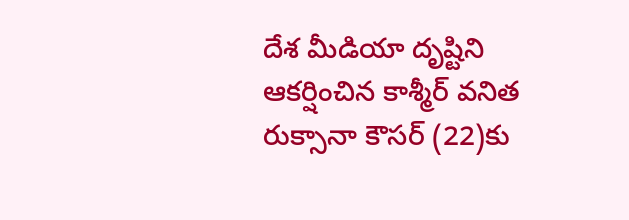దేశ మీడియా దృష్టిని ఆకర్షించిన కాశ్మీర్ వనిత రుక్సానా కౌసర్ (22)కు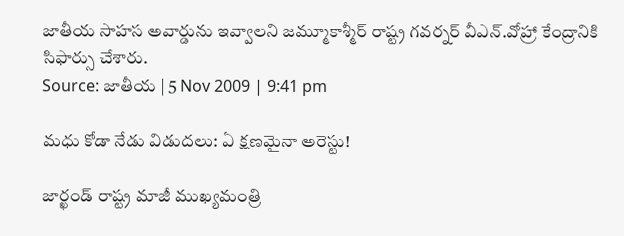జాతీయ సాహస అవార్డును ఇవ్వాలని జమ్మూకాశ్మీర్ రాష్ట్ర గవర్నర్ వీఎన్.వోహ్రా కేంద్రానికి సిఫార్సు చేశారు.
Source: జాతీయ | 5 Nov 2009 | 9:41 pm

మధు కోడా నేడు విడుదలు: ఏ క్షణమైనా అరెస్టు!

జార్ఖండ్ రాష్ట్ర మాజీ ముఖ్యమంత్రి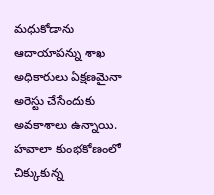మధుకోడాను ఆదాయాపన్ను శాఖ అధికారులు ఏక్షణమైనా అరెస్టు చేసేందుకు అవకాశాలు ఉన్నాయి. హవాలా కుంభకోణంలో చిక్కుకున్న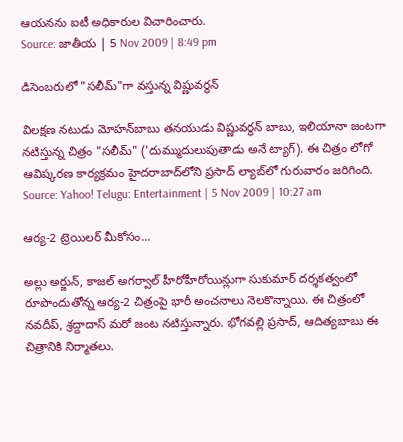ఆయనను ఐటీ అధికారుల విచారించారు.
Source: జాతీయ | 5 Nov 2009 | 8:49 pm

డిసెంబరులో "సలీమ్"గా వస్తున్న విష్ణువర్ధన్

విలక్షణ నటుడు మోహన్‌బాబు తనయుడు విష్ణువర్థన్ బాబు, ఇలియానా జంటగా నటిస్తున్న చిత్రం "సలీమ్" ('దుమ్ముదులుపుతాడు అనే ట్యాగ్). ఈ చిత్రం లోగో ఆవిష్కరణ కార్యక్రమం హైదరాబాద్‌లోని ప్రసాద్ ల్యాబ్‌లో గురువారం జరిగింది.
Source: Yahoo! Telugu: Entertainment | 5 Nov 2009 | 10:27 am

ఆర్య-2 ట్రెయిలర్ మీకోసం...

అల్లు అర్జున్, కాజల్ అగర్వాల్ హీరోహీరోయిన్లుగా సుకుమార్ దర్శకత్వంలో రూపొందుతోన్న ఆర్య-2 చిత్రంపై భారీ అంచనాలు నెలకొన్నాయి. ఈ చిత్రంలో నవదీప్, శ్రద్దాదాస్ మరో జంట నటిస్తున్నారు. భోగవల్లి ప్రసాద్, ఆదిత్యబాబు ఈ చిత్రానికి నిర్మాతలు.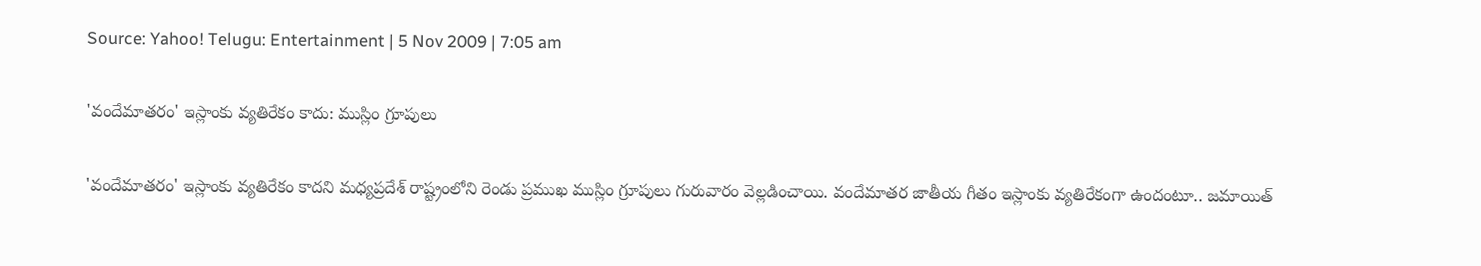Source: Yahoo! Telugu: Entertainment | 5 Nov 2009 | 7:05 am

'వందేమాతరం' ఇస్లాంకు వ్యతిరేకం కాదు: ముస్లిం గ్రూపులు

'వందేమాతరం' ఇస్లాంకు వ్యతిరేకం కాదని మధ్యప్రదేశ్ రాష్ట్రంలోని రెండు ప్రముఖ ముస్లిం గ్రూపులు గురువారం వెల్లడించాయి. వందేమాతర జాతీయ గీతం ఇస్లాంకు వ్యతిరేకంగా ఉందంటూ.. జమాయిత్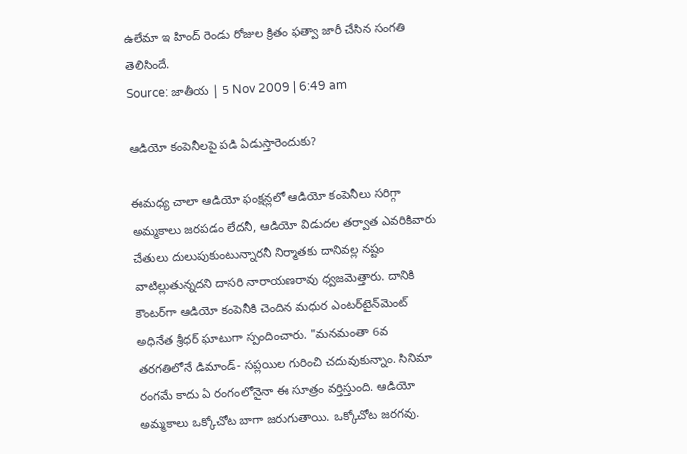ఉలేమా ఇ హింద్ రెండు రోజుల క్రితం ఫత్వా జారీ చేసిన సంగతి తెలిసిందే.
Source: జాతీయ | 5 Nov 2009 | 6:49 am

ఆడియో కంపెనీలపై పడి ఏడుస్తారెందుకు?

ఈమధ్య చాలా ఆడియో ఫంక్షన్లలో ఆడియో కంపెనీలు సరిగ్గా అమ్మకాలు జరపడం లేదనీ, ఆడియో విడుదల తర్వాత ఎవరికివారు చేతులు దులుపుకుంటున్నారనీ నిర్మాతకు దానివల్ల నష్టం వాటిల్లుతున్నదని దాసరి నారాయణరావు ధ్వజమెత్తారు. దానికి కౌంటర్‌గా ఆడియో కంపెనీకి చెందిన మధుర ఎంటర్‌టైన్‌మెంట్ అధినేత శ్రీధర్ ఘాటుగా స్పందించారు. "మనమంతా 6వ తరగతిలోనే డిమాండ్- సప్లయిల గురించి చదువుకున్నాం. సినిమా రంగమే కాదు ఏ రంగంలోనైనా ఈ సూత్రం వర్తిస్తుంది. ఆడియో అమ్మకాలు ఒక్కోచోట బాగా జరుగుతాయి. ఒక్కోచోట జరగవు.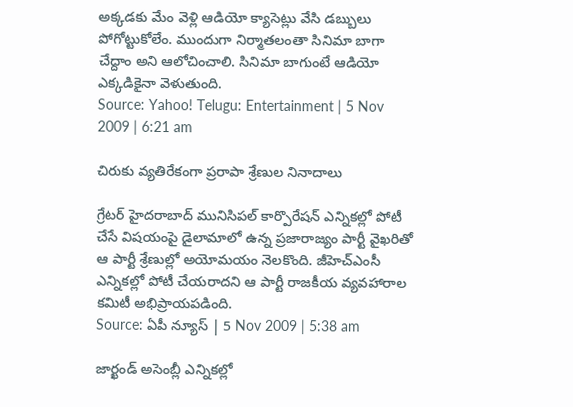అక్కడకు మేం వెళ్లి ఆడియో క్యాసెట్లు వేసి డబ్బులు పోగోట్టుకోలేం. ముందుగా నిర్మాతలంతా సినిమా బాగా చేద్దాం అని ఆలోచించాలి. సినిమా బాగుంటే ఆడియో ఎక్కడికైనా వెళుతుంది.
Source: Yahoo! Telugu: Entertainment | 5 Nov 2009 | 6:21 am

చిరుకు వ్యతిరేకంగా ప్రరాపా శ్రేణుల నినాదాలు

గ్రేటర్ హైదరాబాద్ మునిసిపల్ కార్పొరేషన్ ఎన్నికల్లో పోటీ చేసే విషయంపై డైలామాలో ఉన్న ప్రజారాజ్యం పార్టీ వైఖరితో ఆ పార్టీ శ్రేణుల్లో అయోమయం నెలకొంది. జీహెచ్‌ఎంసీ ఎన్నికల్లో పోటీ చేయరాదని ఆ పార్టీ రాజకీయ వ్యవహారాల కమిటీ అభిప్రాయపడింది.
Source: ఏపీ న్యూస్ | 5 Nov 2009 | 5:38 am

జార్ఖండ్ అసెంబ్లీ ఎన్నికల్లో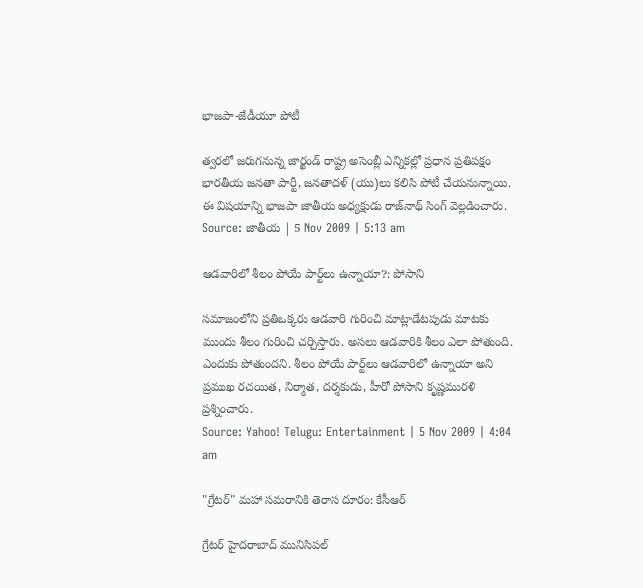భాజపా-జేడీయూ పోటీ

త్వరలో జరుగనున్న జార్ఖండ్ రాష్ట్ర అసెంబ్లీ ఎన్నికల్లో ప్రధాన ప్రతిపక్షం భారతీయ జనతా పార్టీ, జనతాదళ్ (యు)లు కలిసి పోటీ చేయనున్నాయి. ఈ విషయాన్ని భాజపా జాతీయ అధ్యక్షుడు రాజ్‌నాథ్ సింగ్ వెల్లడించారు.
Source: జాతీయ | 5 Nov 2009 | 5:13 am

ఆడవారిలో శీలం పోయే పార్ట్‌లు ఉన్నాయా?: పోసాని

సమాజంలోని ప్రతిఒక్కరు ఆడవారి గురించి మాట్లాడేటపుడు మాటకు ముందు శీలం గురించి చర్చిస్తారు. అసలు ఆడవారికి శీలం ఎలా పోతుంది. ఎందుకు పోతుందని. శీలం పోయే పార్ట్‌లు ఆడవారిలో ఉన్నాయా అని ప్రముఖ రచయిత, నిర్మాత, దర్శకుడు, హీరో పోసాని కృష్ణమురళి ప్రశ్నించారు.
Source: Yahoo! Telugu: Entertainment | 5 Nov 2009 | 4:04 am

"గ్రేటర్" మహా సమరానికి తెరాస దూరం: కేసీఆర్

గ్రేటర్ హైదరాబాద్ మునిసిపల్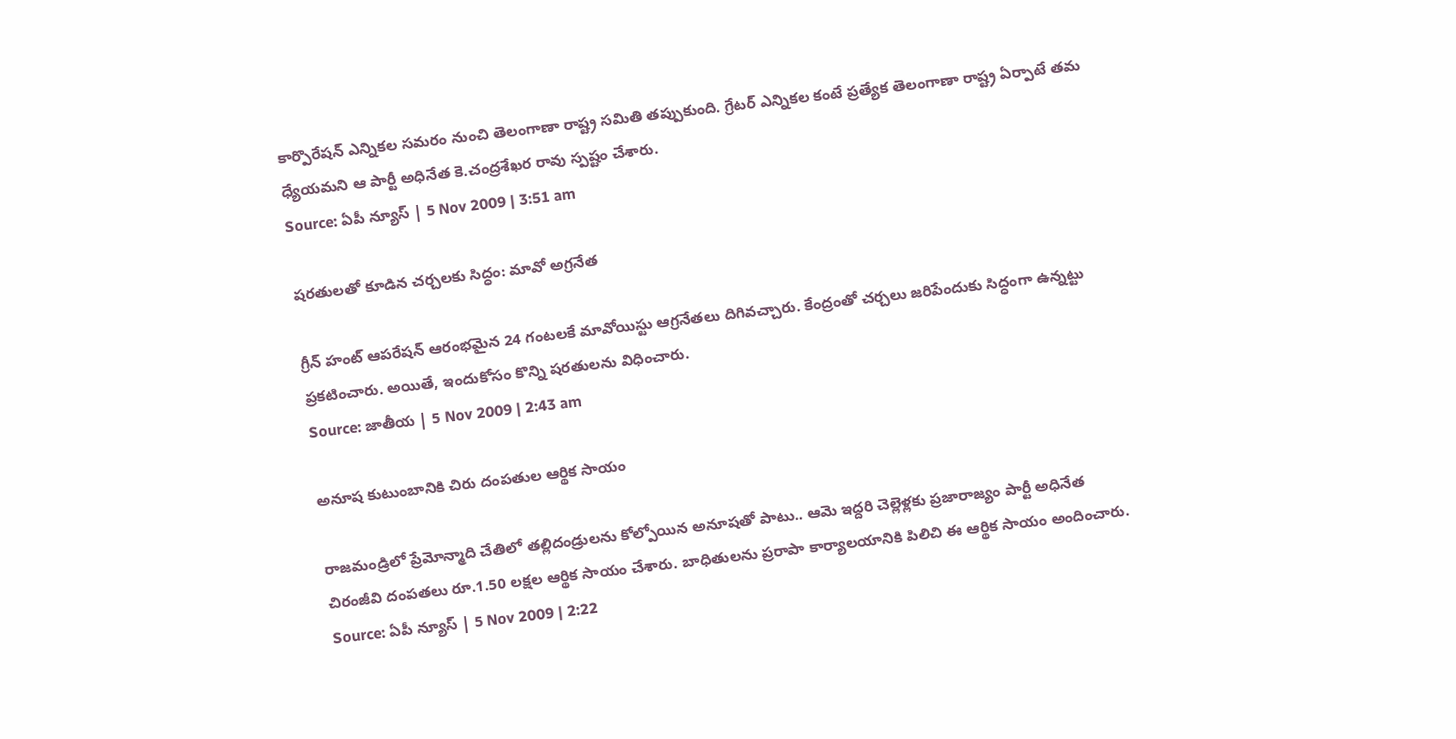కార్పొరేషన్ ఎన్నికల సమరం నుంచి తెలంగాణా రాష్ట్ర సమితి తప్పుకుంది. గ్రేటర్ ఎన్నికల కంటే ప్రత్యేక తెలంగాణా రాష్ట్ర ఏర్పాటే తమ ధ్యేయమని ఆ పార్టీ అధినేత కె.చంద్రశేఖర రావు స్పష్టం చేశారు.
Source: ఏపీ న్యూస్ | 5 Nov 2009 | 3:51 am

షరతులతో కూడిన చర్చలకు సిద్ధం: మావో అగ్రనేత

గ్రీన్ హంట్ ఆపరేషన్‌ ఆరంభమైన 24 గంటలకే మావోయిస్టు ఆగ్రనేతలు దిగివచ్చారు. కేంద్రంతో చర్చలు జరిపేందుకు సిద్ధంగా ఉన్నట్టు ప్రకటించారు. అయితే, ఇందుకోసం కొన్ని షరతులను విధించారు.
Source: జాతీయ | 5 Nov 2009 | 2:43 am

అనూష కుటుంబానికి చిరు దంపతుల ఆర్థిక సాయం

రాజమండ్రిలో ప్రేమోన్మాది చేతిలో తల్లిదండ్రులను కోల్పోయిన అనూషతో పాటు.. ఆమె ఇద్దరి చెల్లెళ్లకు ప్రజారాజ్యం పార్టీ అధినేత చిరంజీవి దంపతలు రూ.1.50 లక్షల ఆర్థిక సాయం చేశారు. బాధితులను ప్రరాపా కార్యాలయానికి పిలిచి ఈ ఆర్థిక సాయం అందించారు.
Source: ఏపీ న్యూస్ | 5 Nov 2009 | 2:22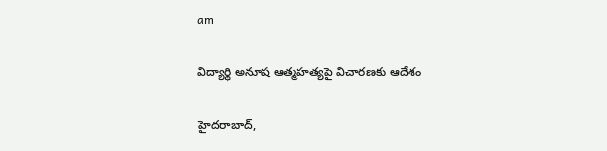am

విద్యార్థి అనూష ఆత్మహత్యపై విచారణకు ఆదేశం

హైదరాబాద్,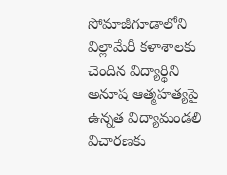సోమాజీగూడాలోని విల్లామేరీ కళాశాలకు చెందిన విద్యార్థిని అనూష ఆత్మహత్యపై ఉన్నత విద్యామండలి విచారణకు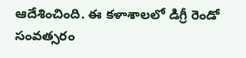ఆదేశించింది. ఈ కళాశాలలో డిగ్రీ రెండో సంవత్సరం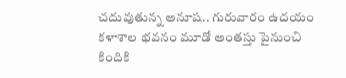చదువుతున్న అనూష.. గురువారం ఉదయం కళాశాల భవనం మూడో అంతస్తు పైనుంచి కిందికి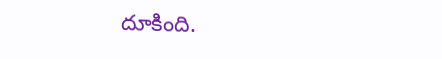దూకింది.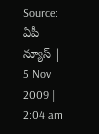Source: ఏపీ న్యూస్ | 5 Nov 2009 | 2:04 am